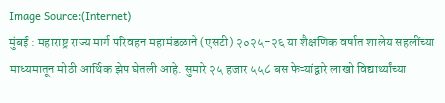Image Source:(Internet)
मुंबई : महाराष्ट्र राज्य मार्ग परिवहन महामंडळाने (एसटी) २०२५-२६ या शैक्षणिक वर्षात शालेय सहलींच्या माध्यमातून मोठी आर्थिक झेप घेतली आहे. सुमारे २५ हजार ५५८ बस फेऱ्यांद्वारे लाखो विद्यार्थ्यांच्या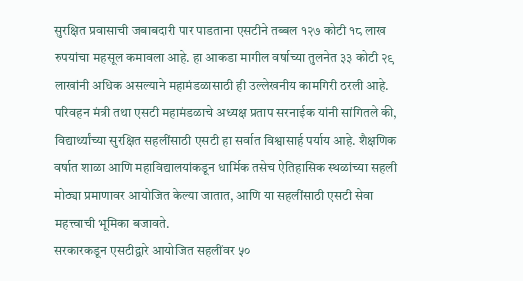सुरक्षित प्रवासाची जबाबदारी पार पाडताना एसटीने तब्बल १२७ कोटी १८ लाख रुपयांचा महसूल कमावला आहे. हा आकडा मागील वर्षाच्या तुलनेत ३३ कोटी २९ लाखांनी अधिक असल्याने महामंडळासाठी ही उल्लेखनीय कामगिरी ठरली आहे.
परिवहन मंत्री तथा एसटी महामंडळाचे अध्यक्ष प्रताप सरनाईक यांनी सांगितले की, विद्यार्थ्यांच्या सुरक्षित सहलींसाठी एसटी हा सर्वात विश्वासार्ह पर्याय आहे. शैक्षणिक वर्षात शाळा आणि महाविद्यालयांकडून धार्मिक तसेच ऐतिहासिक स्थळांच्या सहली मोठ्या प्रमाणावर आयोजित केल्या जातात, आणि या सहलींसाठी एसटी सेवा महत्त्वाची भूमिका बजावते.
सरकारकडून एसटीद्वारे आयोजित सहलींवर ५०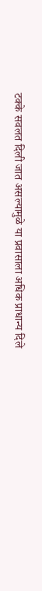टक्के सवलत दिली जात असल्यामुळे या प्रवासाला अधिक प्राधान्य दिले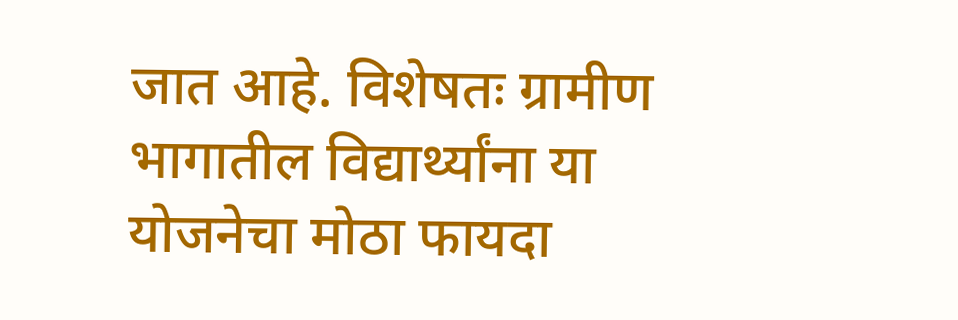जात आहे. विशेषतः ग्रामीण भागातील विद्यार्थ्यांना या योजनेचा मोठा फायदा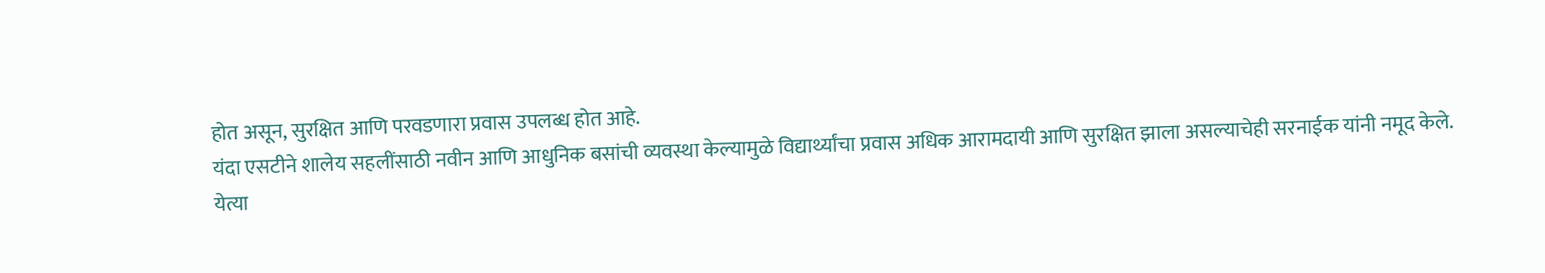होत असून, सुरक्षित आणि परवडणारा प्रवास उपलब्ध होत आहे.
यंदा एसटीने शालेय सहलींसाठी नवीन आणि आधुनिक बसांची व्यवस्था केल्यामुळे विद्यार्थ्यांचा प्रवास अधिक आरामदायी आणि सुरक्षित झाला असल्याचेही सरनाईक यांनी नमूद केले.
येत्या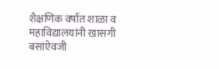शैक्षणिक वर्षात शाळा व महाविद्यालयांनी खासगी बसांऐवजी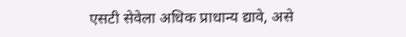एसटी सेवेला अधिक प्राधान्य द्यावे, असे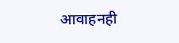आवाहनही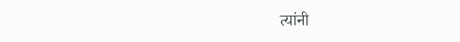त्यांनी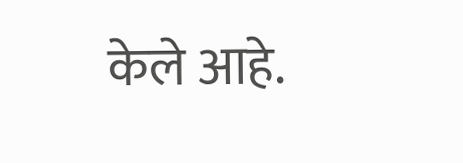केले आहे.